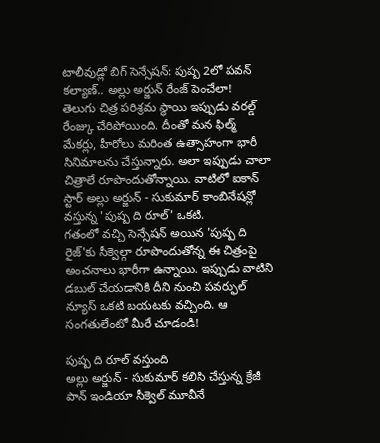టాలీవుడ్లో బిగ్ సెన్సేషన్: పుష్ప 2లో పవన్ కల్యాణ్.. అల్లు అర్జున్ రేంజ్ పెంచేలా!
తెలుగు చిత్ర పరిశ్రమ స్థాయి ఇప్పుడు వరల్డ్ రేంజ్కు చేరిపోయింది. దీంతో మన ఫిల్మ్ మేకర్లు, హీరోలు మరింత ఉత్సాహంగా భారీ సినిమాలను చేస్తున్నారు. అలా ఇప్పుడు చాలా చిత్రాలే రూపొందుతోన్నాయి. వాటిలో ఐకాన్ స్టార్ అల్లు అర్జున్ - సుకుమార్ కాంబినేషన్లో వస్తున్న 'పుష్ప ది రూల్' ఒకటి.
గతంలో వచ్చి సెన్సేషన్ అయిన 'పుష్ప ది రైజ్'కు సీక్వెల్గా రూపొందుతోన్న ఈ చిత్రంపై అంచనాలు భారీగా ఉన్నాయి. ఇప్పుడు వాటిని డబుల్ చేయడానికి దీని నుంచి పవర్ఫుల్ న్యూస్ ఒకటి బయటకు వచ్చింది. ఆ సంగతులేంటో మీరే చూడండి!

పుష్ప ది రూల్ వస్తుంది
అల్లు అర్జున్ - సుకుమార్ కలిసి చేస్తున్న క్రేజీ పాన్ ఇండియా సీక్వెల్ మూవీనే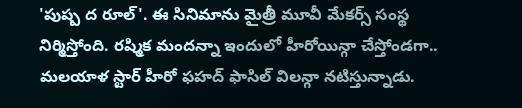'పుష్ప ద రూల్'. ఈ సినిమాను మైత్రీ మూవీ మేకర్స్ సంస్థ నిర్మిస్తోంది. రష్మిక మందన్నా ఇందులో హీరోయిన్గా చేస్తోండగా.. మలయాళ స్టార్ హీరో ఫహద్ ఫాసిల్ విలన్గా నటిస్తున్నాడు.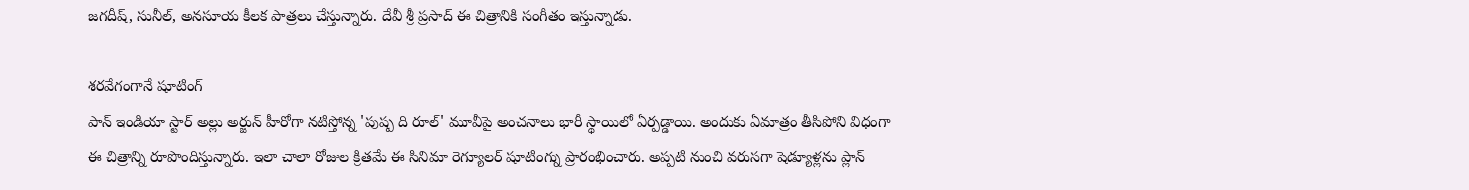జగదీష్, సునీల్, అనసూయ కీలక పాత్రలు చేస్తున్నారు. దేవీ శ్రీ ప్రసాద్ ఈ చిత్రానికి సంగీతం ఇస్తున్నాడు.

శరవేగంగానే షూటింగ్
పాన్ ఇండియా స్టార్ అల్లు అర్జున్ హీరోగా నటిస్తోన్న 'పుష్ప ది రూల్' మూవీపై అంచనాలు భారీ స్థాయిలో ఏర్పడ్డాయి. అందుకు ఏమాత్రం తీసిపోని విధంగా ఈ చిత్రాన్ని రూపొందిస్తున్నారు. ఇలా చాలా రోజుల క్రితమే ఈ సినిమా రెగ్యూలర్ షూటింగ్ను ప్రారంభించారు. అప్పటి నుంచి వరుసగా షెడ్యూళ్లను ప్లాన్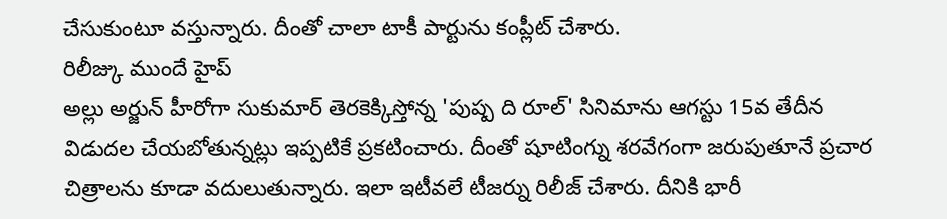చేసుకుంటూ వస్తున్నారు. దీంతో చాలా టాకీ పార్టును కంప్లీట్ చేశారు.
రిలీజ్కు ముందే హైప్
అల్లు అర్జున్ హీరోగా సుకుమార్ తెరకెక్కిస్తోన్న 'పుష్ప ది రూల్' సినిమాను ఆగస్టు 15వ తేదీన విడుదల చేయబోతున్నట్లు ఇప్పటికే ప్రకటించారు. దీంతో షూటింగ్ను శరవేగంగా జరుపుతూనే ప్రచార చిత్రాలను కూడా వదులుతున్నారు. ఇలా ఇటీవలే టీజర్ను రిలీజ్ చేశారు. దీనికి భారీ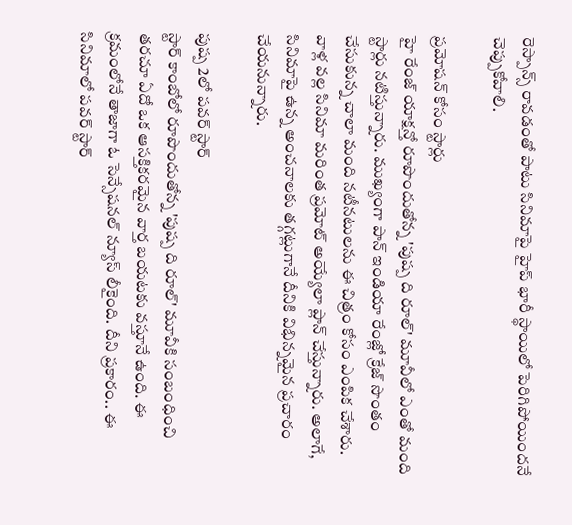రెస్పాన్స్ రావడంతో పాటు సినిమాపై హైప్ భారీ స్థాయిలో పెరిగిపోయిందనే చెప్పుకోవాలి.

ప్రమోషన్ కోసం స్టార్లు
హై రేంజ్ యాక్షన్తో రూపొందుతోన్న 'పుష్ప ది రూల్' మూవీలో ఎంతో మంది స్టార్లు నటిస్తున్నారు. ముఖ్యంగా పాన్ ఇండియా రేంజ్లో క్రేజ్ సొంతం చేసుకున్న చాలా మంది నటీనటులను ఈ చిత్రం కోసం ఎంపిక చేశారు. వాళ్ల వల్ల సినిమా మరింత ప్రమోట్ అయ్యేలా ప్లాన్ చేస్తున్నారు. అలాగే, సినిమాపై ఉన్న అంచనాలకు తగ్గట్లుగానే దీనికి విభిన్నమైన ప్రచారం చేయనున్నారు.

పుష్ప 2లో పవర్ స్టార్
స్టార్ కాంబోలో రూపొందుతోన్న 'పుష్ప ది రూల్' మూవీకి సంబంధించి తరచూ ఏదో ఒక ఆసక్తికరమైన వార్త బయటకు వస్తూనే ఉంది. ఈ క్రమంలోనే తాజాగా ఓ సెన్సేషనల్ న్యూస్ లీకైంది. దీని ప్రకారం.. ఈ సినిమాలో పవర్ స్టార్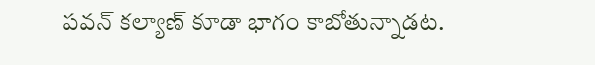పవన్ కల్యాణ్ కూడా భాగం కాబోతున్నాడట.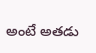అంటే అతడు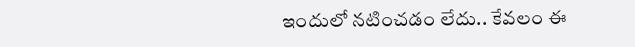ఇందులో నటించడం లేదు.. కేవలం ఈ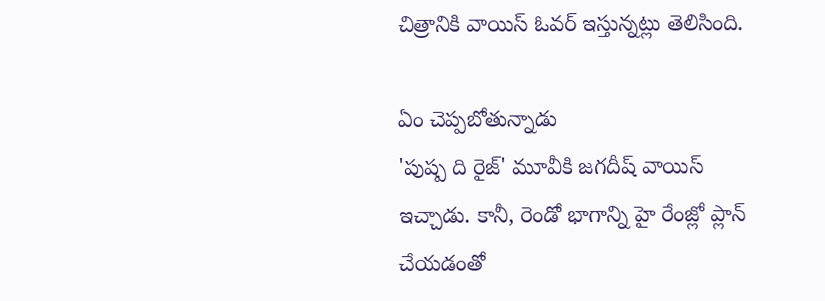చిత్రానికి వాయిస్ ఓవర్ ఇస్తున్నట్లు తెలిసింది.

ఏం చెప్పబోతున్నాడు
'పుష్ప ది రైజ్' మూవీకి జగదీష్ వాయిస్ ఇచ్చాడు. కానీ, రెండో భాగాన్ని హై రేంజ్లో ప్లాన్ చేయడంతో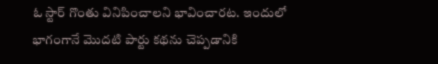ఓ స్టార్ గొంతు వినిపించాలని భావించారట. ఇందులో భాగంగానే మొదటి పార్టు కథను చెప్పడానికి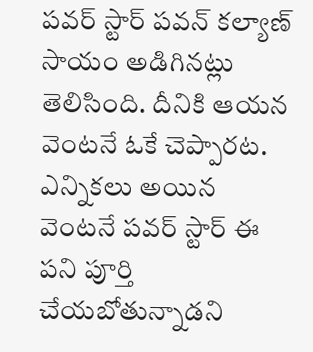పవర్ స్టార్ పవన్ కల్యాణ్ సాయం అడిగినట్లు తెలిసింది. దీనికి ఆయన వెంటనే ఓకే చెప్పారట. ఎన్నికలు అయిన వెంటనే పవర్ స్టార్ ఈ పని పూర్తి చేయబోతున్నాడని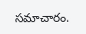సమాచారం.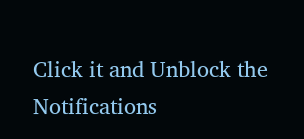Click it and Unblock the Notifications